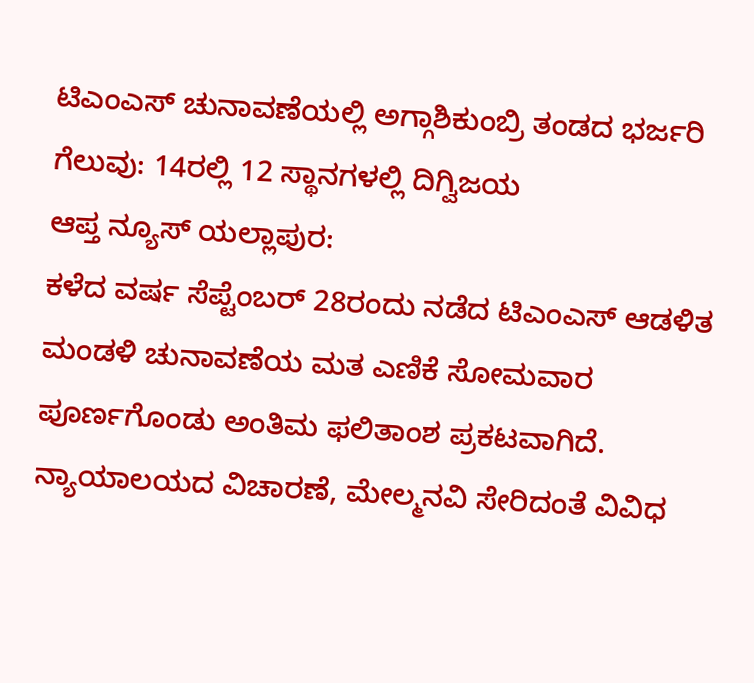ಟಿಎಂಎಸ್ ಚುನಾವಣೆಯಲ್ಲಿ ಅಗ್ಗಾಶಿಕುಂಬ್ರಿ ತಂಡದ ಭರ್ಜರಿ ಗೆಲುವು: 14ರಲ್ಲಿ 12 ಸ್ಥಾನಗಳಲ್ಲಿ ದಿಗ್ವಿಜಯ
ಆಪ್ತ ನ್ಯೂಸ್ ಯಲ್ಲಾಪುರ:
ಕಳೆದ ವರ್ಷ ಸೆಪ್ಟೆಂಬರ್ 28ರಂದು ನಡೆದ ಟಿಎಂಎಸ್ ಆಡಳಿತ ಮಂಡಳಿ ಚುನಾವಣೆಯ ಮತ ಎಣಿಕೆ ಸೋಮವಾರ ಪೂರ್ಣಗೊಂಡು ಅಂತಿಮ ಫಲಿತಾಂಶ ಪ್ರಕಟವಾಗಿದೆ. ನ್ಯಾಯಾಲಯದ ವಿಚಾರಣೆ, ಮೇಲ್ಮನವಿ ಸೇರಿದಂತೆ ವಿವಿಧ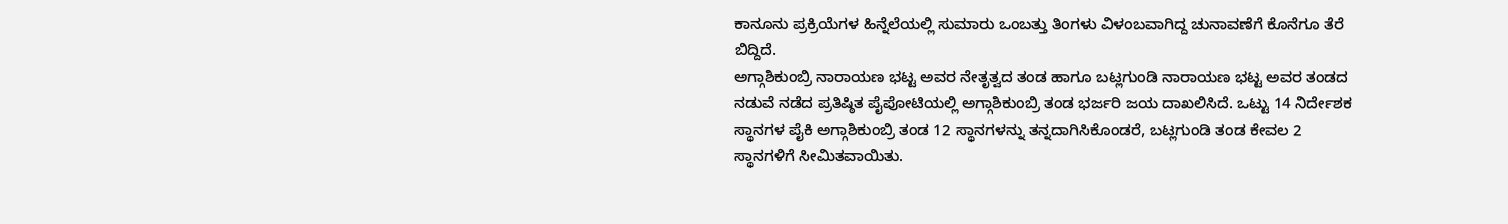ಕಾನೂನು ಪ್ರಕ್ರಿಯೆಗಳ ಹಿನ್ನೆಲೆಯಲ್ಲಿ ಸುಮಾರು ಒಂಬತ್ತು ತಿಂಗಳು ವಿಳಂಬವಾಗಿದ್ದ ಚುನಾವಣೆಗೆ ಕೊನೆಗೂ ತೆರೆ ಬಿದ್ದಿದೆ.
ಅಗ್ಗಾಶಿಕುಂಬ್ರಿ ನಾರಾಯಣ ಭಟ್ಟ ಅವರ ನೇತೃತ್ವದ ತಂಡ ಹಾಗೂ ಬಟ್ಲಗುಂಡಿ ನಾರಾಯಣ ಭಟ್ಟ ಅವರ ತಂಡದ ನಡುವೆ ನಡೆದ ಪ್ರತಿಷ್ಠಿತ ಪೈಪೋಟಿಯಲ್ಲಿ ಅಗ್ಗಾಶಿಕುಂಬ್ರಿ ತಂಡ ಭರ್ಜರಿ ಜಯ ದಾಖಲಿಸಿದೆ. ಒಟ್ಟು 14 ನಿರ್ದೇಶಕ ಸ್ಥಾನಗಳ ಪೈಕಿ ಅಗ್ಗಾಶಿಕುಂಬ್ರಿ ತಂಡ 12 ಸ್ಥಾನಗಳನ್ನು ತನ್ನದಾಗಿಸಿಕೊಂಡರೆ, ಬಟ್ಲಗುಂಡಿ ತಂಡ ಕೇವಲ 2 ಸ್ಥಾನಗಳಿಗೆ ಸೀಮಿತವಾಯಿತು.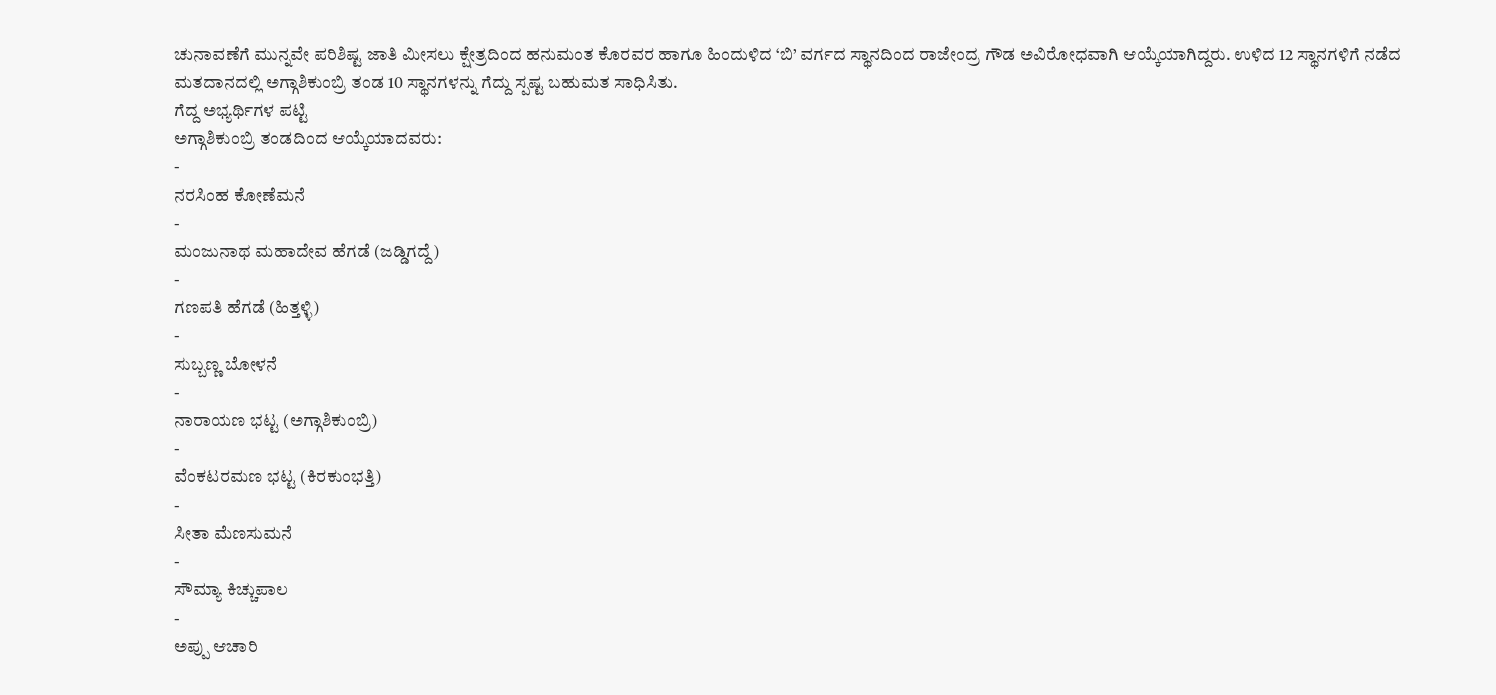ಚುನಾವಣೆಗೆ ಮುನ್ನವೇ ಪರಿಶಿಷ್ಟ ಜಾತಿ ಮೀಸಲು ಕ್ಷೇತ್ರದಿಂದ ಹನುಮಂತ ಕೊರವರ ಹಾಗೂ ಹಿಂದುಳಿದ ‘ಬಿ’ ವರ್ಗದ ಸ್ಥಾನದಿಂದ ರಾಜೇಂದ್ರ ಗೌಡ ಅವಿರೋಧವಾಗಿ ಆಯ್ಕೆಯಾಗಿದ್ದರು. ಉಳಿದ 12 ಸ್ಥಾನಗಳಿಗೆ ನಡೆದ ಮತದಾನದಲ್ಲಿ ಅಗ್ಗಾಶಿಕುಂಬ್ರಿ ತಂಡ 10 ಸ್ಥಾನಗಳನ್ನು ಗೆದ್ದು ಸ್ಪಷ್ಟ ಬಹುಮತ ಸಾಧಿಸಿತು.
ಗೆದ್ದ ಅಭ್ಯರ್ಥಿಗಳ ಪಟ್ಟಿ
ಅಗ್ಗಾಶಿಕುಂಬ್ರಿ ತಂಡದಿಂದ ಆಯ್ಕೆಯಾದವರು:
-
ನರಸಿಂಹ ಕೋಣೆಮನೆ
-
ಮಂಜುನಾಥ ಮಹಾದೇವ ಹೆಗಡೆ (ಜಡ್ಡಿಗದ್ದೆ)
-
ಗಣಪತಿ ಹೆಗಡೆ (ಹಿತ್ತಳ್ಳಿ)
-
ಸುಬ್ಬಣ್ಣ ಬೋಳನೆ
-
ನಾರಾಯಣ ಭಟ್ಟ (ಅಗ್ಗಾಶಿಕುಂಬ್ರಿ)
-
ವೆಂಕಟರಮಣ ಭಟ್ಟ (ಕಿರಕುಂಭತ್ತಿ)
-
ಸೀತಾ ಮೆಣಸುಮನೆ
-
ಸೌಮ್ಯಾ ಕಿಚ್ಚುಪಾಲ
-
ಅಪ್ಪು ಆಚಾರಿ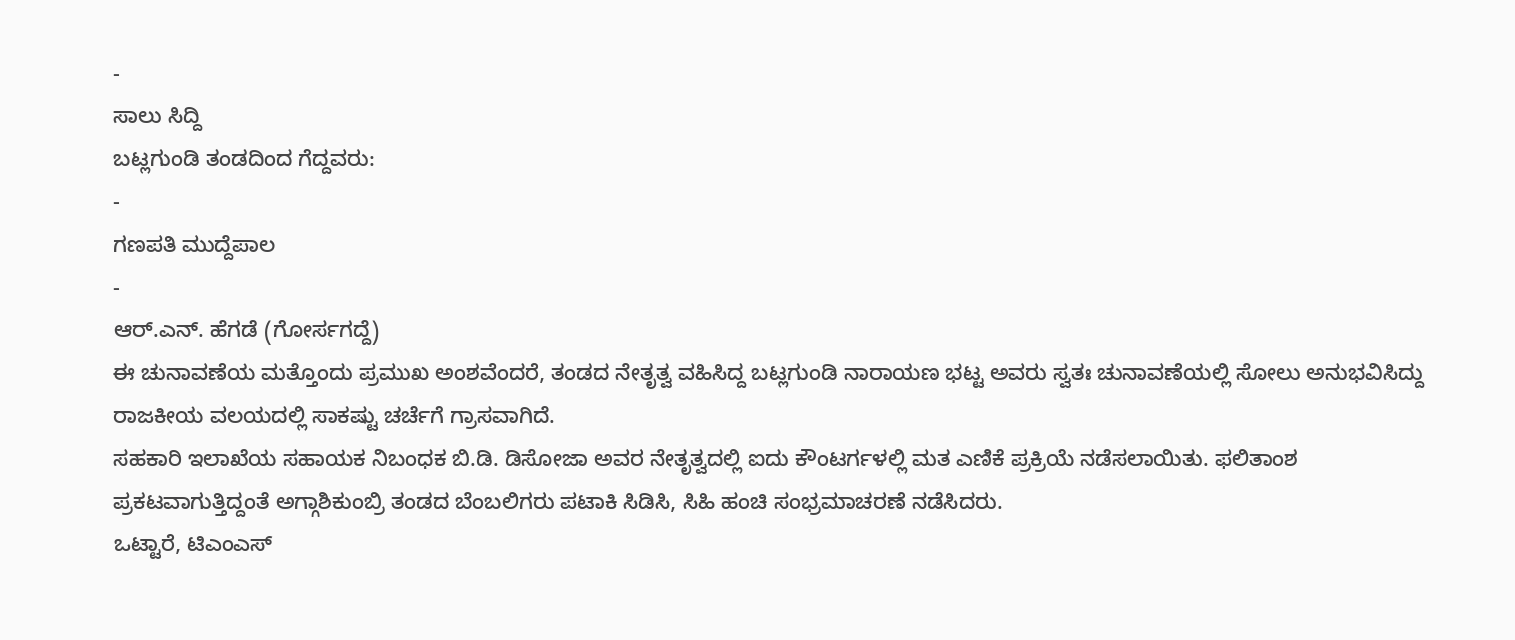-
ಸಾಲು ಸಿದ್ದಿ
ಬಟ್ಲಗುಂಡಿ ತಂಡದಿಂದ ಗೆದ್ದವರು:
-
ಗಣಪತಿ ಮುದ್ದೆಪಾಲ
-
ಆರ್.ಎನ್. ಹೆಗಡೆ (ಗೋರ್ಸಗದ್ದೆ)
ಈ ಚುನಾವಣೆಯ ಮತ್ತೊಂದು ಪ್ರಮುಖ ಅಂಶವೆಂದರೆ, ತಂಡದ ನೇತೃತ್ವ ವಹಿಸಿದ್ದ ಬಟ್ಲಗುಂಡಿ ನಾರಾಯಣ ಭಟ್ಟ ಅವರು ಸ್ವತಃ ಚುನಾವಣೆಯಲ್ಲಿ ಸೋಲು ಅನುಭವಿಸಿದ್ದು ರಾಜಕೀಯ ವಲಯದಲ್ಲಿ ಸಾಕಷ್ಟು ಚರ್ಚೆಗೆ ಗ್ರಾಸವಾಗಿದೆ.
ಸಹಕಾರಿ ಇಲಾಖೆಯ ಸಹಾಯಕ ನಿಬಂಧಕ ಬಿ.ಡಿ. ಡಿಸೋಜಾ ಅವರ ನೇತೃತ್ವದಲ್ಲಿ ಐದು ಕೌಂಟರ್ಗಳಲ್ಲಿ ಮತ ಎಣಿಕೆ ಪ್ರಕ್ರಿಯೆ ನಡೆಸಲಾಯಿತು. ಫಲಿತಾಂಶ ಪ್ರಕಟವಾಗುತ್ತಿದ್ದಂತೆ ಅಗ್ಗಾಶಿಕುಂಬ್ರಿ ತಂಡದ ಬೆಂಬಲಿಗರು ಪಟಾಕಿ ಸಿಡಿಸಿ, ಸಿಹಿ ಹಂಚಿ ಸಂಭ್ರಮಾಚರಣೆ ನಡೆಸಿದರು.
ಒಟ್ಟಾರೆ, ಟಿಎಂಎಸ್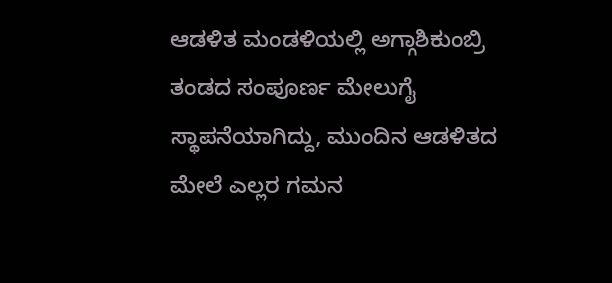ಆಡಳಿತ ಮಂಡಳಿಯಲ್ಲಿ ಅಗ್ಗಾಶಿಕುಂಬ್ರಿ ತಂಡದ ಸಂಪೂರ್ಣ ಮೇಲುಗೈ ಸ್ಥಾಪನೆಯಾಗಿದ್ದು, ಮುಂದಿನ ಆಡಳಿತದ ಮೇಲೆ ಎಲ್ಲರ ಗಮನ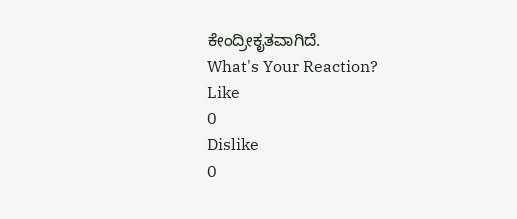ಕೇಂದ್ರೀಕೃತವಾಗಿದೆ.
What's Your Reaction?
Like
0
Dislike
0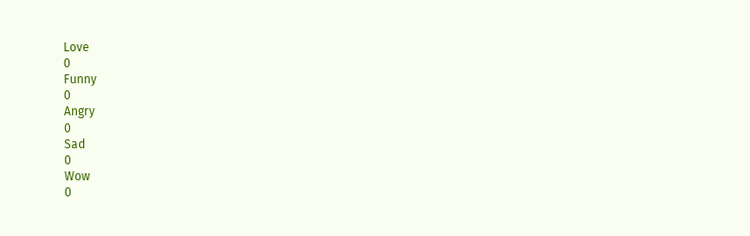Love
0
Funny
0
Angry
0
Sad
0
Wow
0